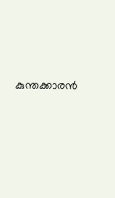കുന്തക്കാരന്‍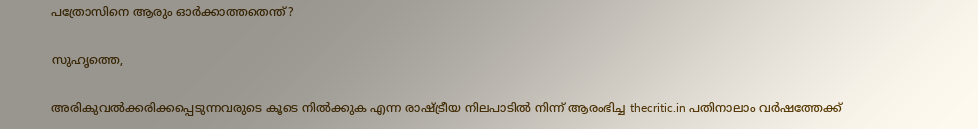പത്രോസിനെ ആരും ഓര്‍ക്കാത്തതെന്ത്‌?

സുഹൃത്തെ,

അരികുവല്‍ക്കരിക്കപ്പെടുന്നവരുടെ കൂടെ നില്‍ക്കുക എന്ന രാഷ്ട്രീയ നിലപാടില്‍ നിന്ന് ആരംഭിച്ച thecritic.in പതിനാലാം വര്‍ഷത്തേക്ക്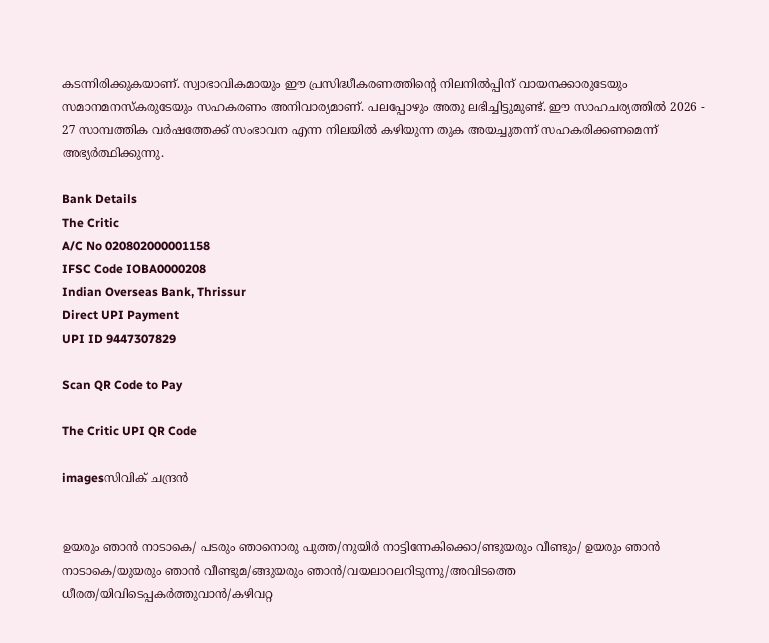കടന്നിരിക്കുകയാണ്. സ്വാഭാവികമായും ഈ പ്രസിദ്ധീകരണത്തിന്റെ നിലനില്‍പ്പിന് വായനക്കാരുടേയും സമാനമനസ്‌കരുടേയും സഹകരണം അനിവാര്യമാണ്. പലപ്പോഴും അതു ലഭിച്ചിട്ടുമുണ്ട്. ഈ സാഹചര്യത്തില്‍ 2026 - 27 സാമ്പത്തിക വര്‍ഷത്തേക്ക് സംഭാവന എന്ന നിലയില്‍ കഴിയുന്ന തുക അയച്ചുതന്ന് സഹകരിക്കണമെന്ന് അഭ്യര്‍ത്ഥിക്കുന്നു.

Bank Details
The Critic
A/C No 020802000001158
IFSC Code IOBA0000208
Indian Overseas Bank, Thrissur
Direct UPI Payment
UPI ID 9447307829

Scan QR Code to Pay

The Critic UPI QR Code

imagesസിവിക്‌ ചന്ദ്രന്‍


ഉയരും ഞാന്‍ നാടാകെ/ പടരും ഞാനൊരു പുത്ത/നുയിര്‍ നാട്ടിന്നേകിക്കൊ/ണ്ടുയരും വീണ്ടും/ ഉയരും ഞാന്‍ നാടാകെ/യുയരും ഞാന്‍ വീണ്ടുമ/ങ്ങുയരും ഞാന്‍/വയലാറലറിടുന്നു/അവിടത്തെ ധീരത/യിവിടെപ്പകര്‍ത്തുവാന്‍/കഴിവറ്റ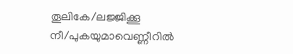തൂലികേ/ലജ്ജിക്കൂ നീ/പുകയുമാവെണ്ണീറില്‍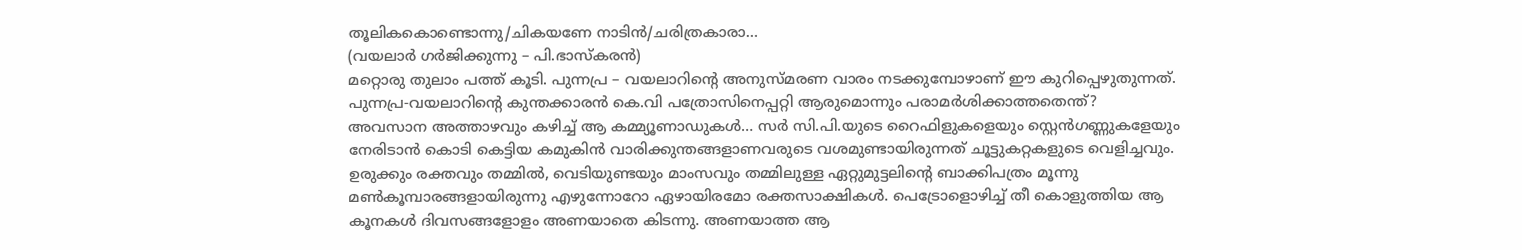തൂലികകൊണ്ടൊന്നു/ചികയണേ നാടിന്‍/ചരിത്രകാരാ…
(വയലാര്‍ ഗര്‍ജിക്കുന്നു – പി.ഭാസ്‌കരന്‍)
മറ്റൊരു തുലാം പത്ത്‌ കൂടി. പുന്നപ്ര – വയലാറിന്റെ അനുസ്‌മരണ വാരം നടക്കുമ്പോഴാണ്‌ ഈ കുറിപ്പെഴുതുന്നത്‌. പുന്നപ്ര-വയലാറിന്റെ കുന്തക്കാരന്‍ കെ.വി പത്രോസിനെപ്പറ്റി ആരുമൊന്നും പരാമര്‍ശിക്കാത്തതെന്ത്‌?
അവസാന അത്താഴവും കഴിച്ച്‌ ആ കമ്മ്യൂണാഡുകള്‍… സര്‍ സി.പി.യുടെ റൈഫിളുകളെയും സ്റ്റെന്‍ഗണ്ണുകളേയും നേരിടാന്‍ കൊടി കെട്ടിയ കമുകിന്‍ വാരിക്കുന്തങ്ങളാണവരുടെ വശമുണ്ടായിരുന്നത്‌ ചൂട്ടുകറ്റകളുടെ വെളിച്ചവും. ഉരുക്കും രക്തവും തമ്മില്‍, വെടിയുണ്ടയും മാംസവും തമ്മിലുള്ള ഏറ്റുമുട്ടലിന്റെ ബാക്കിപത്രം മൂന്നു മണ്‍കൂമ്പാരങ്ങളായിരുന്നു എഴുന്നോറോ ഏഴായിരമോ രക്തസാക്ഷികള്‍. പെട്രോളൊഴിച്ച്‌ തീ കൊളുത്തിയ ആ കൂനകള്‍ ദിവസങ്ങളോളം അണയാതെ കിടന്നു. അണയാത്ത ആ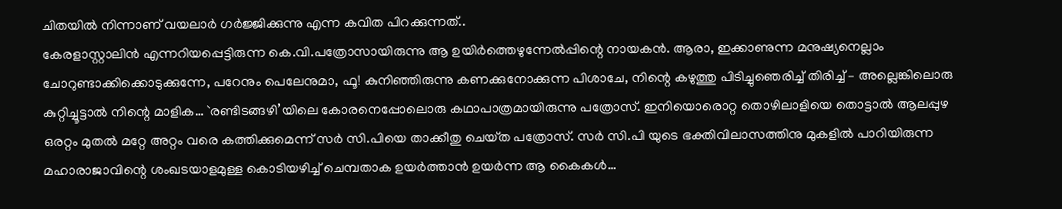ചിതയില്‍ നിന്നാണ്‌ വയലാര്‍ ഗര്‍ജ്ജിക്കുന്നു എന്ന കവിത പിറക്കുന്നത്‌..
കേരളാസ്റ്റാലിന്‍ എന്നറിയപ്പെട്ടിരുന്ന കെ.വി.പത്രോസായിരുന്നു ആ ഉയിര്‍ത്തെഴുന്നേല്‍പ്പിന്റെ നായകന്‍. ആരാ, ഇക്കാണുന്ന മനുഷ്യനെല്ലാം ചോറുണ്ടാക്കിക്കൊടുക്കുന്നേ, പറേനും പെലേനുമാ, ഫൂ! കുനിഞ്ഞിരുന്നു കണക്കുനോക്കുന്ന പിശാചേ, നിന്റെ കഴുത്തു പിടിച്ചുഞെരിച്ച്‌ തിരിച്ച്‌ – അല്ലെങ്കിലൊരു കുറ്റിച്ചൂട്ടാല്‍ നിന്റെ മാളിക… `രണ്ടിടങ്ങഴി’യിലെ കോരനെപ്പോലൊരു കഥാപാത്രമായിരുന്നു പത്രോസ്‌. ഇനിയൊരൊറ്റ തൊഴിലാളിയെ തൊട്ടാല്‍ ആലപ്പുഴ ഒരറ്റം മുതല്‍ മറ്റേ അറ്റം വരെ കത്തിക്കുമെന്ന്‌ സര്‍ സി.പിയെ താക്കീതു ചെയ്‌ത പത്രോസ്‌. സര്‍ സി.പി യുടെ ഭക്തിവിലാസത്തിനു മുകളില്‍ പാറിയിരുന്ന മഹാരാജാവിന്റെ ശംഖടയാളമുള്ള കൊടിയഴിച്ച്‌ ചെമ്പതാക ഉയര്‍ത്താന്‍ ഉയര്‍ന്ന ആ കൈകള്‍…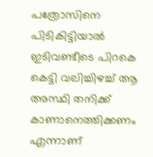പത്രോസിനെ പിടികിട്ടിയാല്‍ ഇടിവണ്ടീടെ പിറകെ കെട്ടി വലിച്ചിഴച്ച്‌ ആ അസ്ഥി തനിക്ക്‌ കാണാനെത്തിക്കണം എന്നാണ്‌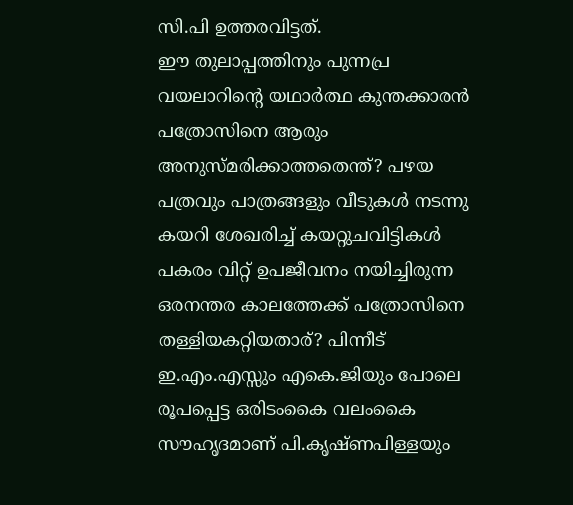സി.പി ഉത്തരവിട്ടത്‌.
ഈ തുലാപ്പത്തിനും പുന്നപ്ര വയലാറിന്റെ യഥാര്‍ത്ഥ കുന്തക്കാരന്‍ പത്രോസിനെ ആരും അനുസ്‌മരിക്കാത്തതെന്ത്‌? പഴയ പത്രവും പാത്രങ്ങളും വീടുകള്‍ നടന്നു കയറി ശേഖരിച്ച്‌ കയറ്റുചവിട്ടികള്‍ പകരം വിറ്റ്‌ ഉപജീവനം നയിച്ചിരുന്ന ഒരനന്തര കാലത്തേക്ക്‌ പത്രോസിനെ തള്ളിയകറ്റിയതാര്‌? പിന്നീട്‌ ഇ.എം.എസ്സും എകെ.ജിയും പോലെ രൂപപ്പെട്ട ഒരിടംകൈ വലംകൈ സൗഹൃദമാണ്‌ പി.കൃഷ്‌ണപിള്ളയും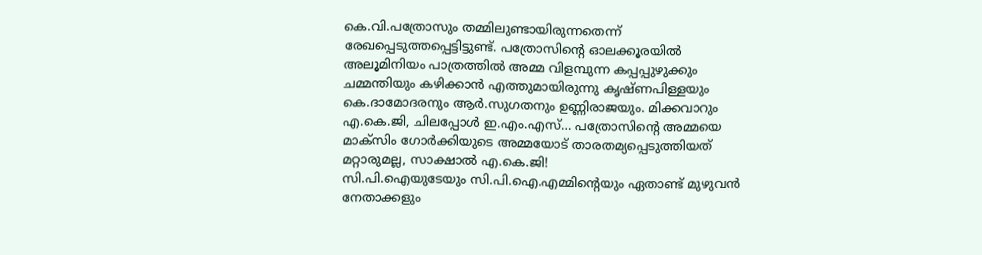കെ.വി.പത്രോസും തമ്മിലുണ്ടായിരുന്നതെന്ന്‌ രേഖപ്പെടുത്തപ്പെട്ടിട്ടുണ്ട്‌. പത്രോസിന്റെ ഓലക്കൂരയില്‍ അലൂമിനിയം പാത്രത്തില്‍ അമ്മ വിളമ്പുന്ന കപ്പപ്പുഴുക്കും ചമ്മന്തിയും കഴിക്കാന്‍ എത്തുമായിരുന്നു കൃഷ്‌ണപിള്ളയും കെ.ദാമോദരനും ആര്‍.സുഗതനും ഉണ്ണിരാജയും. മിക്കവാറും എ.കെ.ജി, ചിലപ്പോള്‍ ഇ.എം.എസ്‌… പത്രോസിന്റെ അമ്മയെ മാക്‌സിം ഗോര്‍ക്കിയുടെ അമ്മയോട്‌ താരതമ്യപ്പെടുത്തിയത്‌ മറ്റാരുമല്ല, സാക്ഷാല്‍ എ.കെ.ജി!
സി.പി.ഐയുടേയും സി.പി.ഐ.എമ്മിന്റെയും ഏതാണ്ട്‌ മുഴുവന്‍ നേതാക്കളും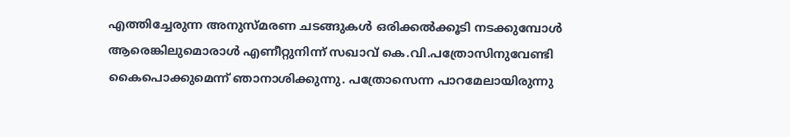എത്തിച്ചേരുന്ന അനുസ്‌മരണ ചടങ്ങുകള്‍ ഒരിക്കല്‍ക്കൂടി നടക്കുമ്പോള്‍ ആരെങ്കിലുമൊരാള്‍ എണീറ്റുനിന്ന്‌ സഖാവ്‌ കെ.വി.പത്രോസിനുവേണ്ടി കൈപൊക്കുമെന്ന്‌ ഞാനാശിക്കുന്നു. പത്രോസെന്ന പാറമേലായിരുന്നു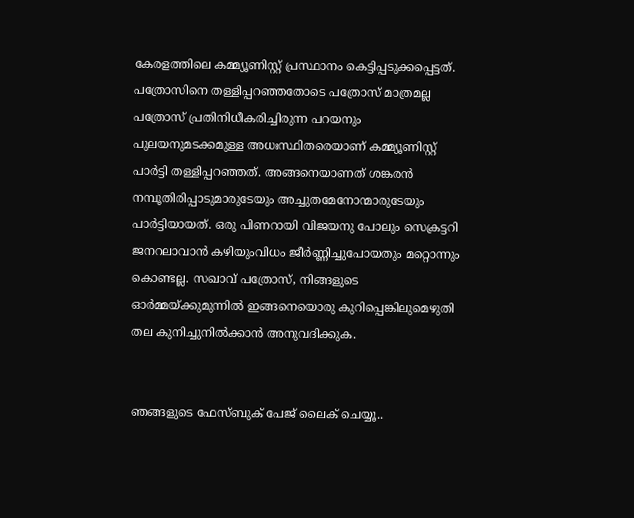കേരളത്തിലെ കമ്മ്യൂണിസ്റ്റ്‌ പ്രസ്ഥാനം കെട്ടിപ്പടുക്കപ്പെട്ടത്‌. പത്രോസിനെ തള്ളിപ്പറഞ്ഞതോടെ പത്രോസ്‌ മാത്രമല്ല പത്രോസ്‌ പ്രതിനിധീകരിച്ചിരുന്ന പറയനും പുലയനുമടക്കമുള്ള അധഃസ്ഥിതരെയാണ്‌ കമ്മ്യൂണിസ്റ്റ്‌ പാര്‍ട്ടി തള്ളിപ്പറഞ്ഞത്‌. അങ്ങനെയാണത്‌ ശങ്കരന്‍ നമ്പൂതിരിപ്പാടുമാരുടേയും അച്ചുതമേനോന്മാരുടേയും പാര്‍ട്ടിയായത്‌. ഒരു പിണറായി വിജയനു പോലും സെക്രട്ടറി ജനറലാവാന്‍ കഴിയുംവിധം ജീര്‍ണ്ണിച്ചുപോയതും മറ്റൊന്നും കൊണ്ടല്ല. സഖാവ്‌ പത്രോസ്‌, നിങ്ങളുടെ ഓര്‍മ്മയ്‌ക്കുമുന്നില്‍ ഇങ്ങനെയൊരു കുറിപ്പെങ്കിലുമെഴുതി തല കുനിച്ചുനില്‍ക്കാന്‍ അനുവദിക്കുക.


ഞങ്ങളുടെ ഫേസ്ബുക് പേജ് ലൈക് ചെയ്യൂ..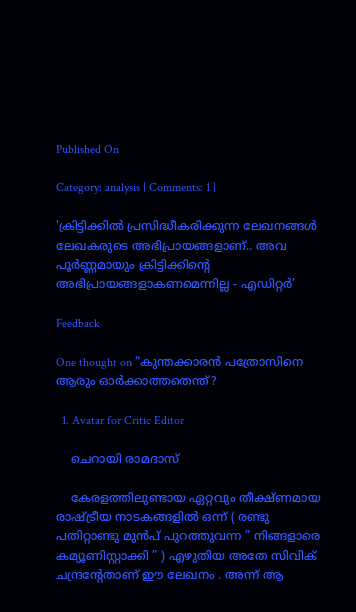Published On

Category: analysis | Comments: 1 |

'ക്രിട്ടിക്കില്‍ പ്രസിദ്ധീകരിക്കുന്ന ലേഖനങ്ങള്‍ ലേഖകരുടെ അഭിപ്രായങ്ങളാണ്.. അവ പൂര്‍ണ്ണമായും ക്രിട്ടിക്കിന്റെ അഭിപ്രായങ്ങളാകണമെന്നില്ല - എഡിറ്റര്‍'

Feedback

One thought on “കുന്തക്കാരന്‍ പത്രോസിനെ ആരും ഓര്‍ക്കാത്തതെന്ത്‌?

  1. Avatar for Critic Editor

    ചെറായി രാമദാസ്

    കേരളത്തിലുണ്ടായ ഏറ്റവും തീക്ഷ്ണമായ രാഷ്ട്രീയ നാടകങ്ങളില്‍ ഒന്ന് ( രണ്ടു പതിറ്റാണ്ടു മുന്‍പ് പുറത്തുവന്ന ” നിങ്ങളാരെ കമ്യൂണിസ്റ്റാക്കി ” ) എഴുതിയ അതേ സിവിക് ചന്ദ്രന്‍റേതാണ് ഈ ലേഖനം . അന്ന് ആ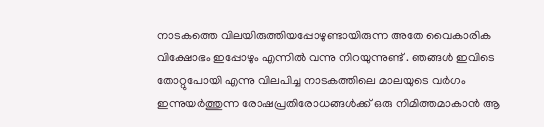നാടകത്തെ വിലയിരുത്തിയപ്പോഴുണ്ടായിരുന്ന അതേ വൈകാരിക വിക്ഷോഭം ഇപ്പോഴും എന്നില്‍ വന്നു നിറയുന്നുണ്ട് . ഞങ്ങള്‍ ഇവിടെ തോറ്റുപോയി എന്നു വിലപിച്ച നാടകത്തിലെ മാലയുടെ വര്‍ഗം ഇന്നുയര്‍ത്തുന്ന രോഷപ്രതിരോധങ്ങള്‍ക്ക് ഒരു നിമിത്തമാകാന്‍ ആ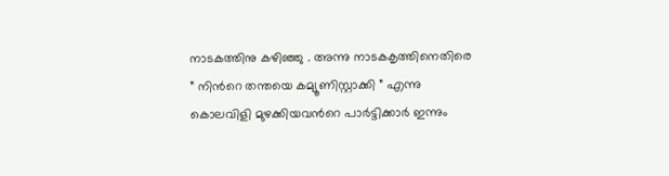നാടകത്തിനു കഴിഞ്ഞു . അന്നു നാടകകൃത്തിനെതിരെ ” നിന്‍റെ തന്തയെ കമ്യൂണിസ്റ്റാക്കി ” എന്നു കൊലവിളി മുഴക്കിയവന്‍റെ പാര്‍ട്ടിക്കാര്‍ ഇന്നും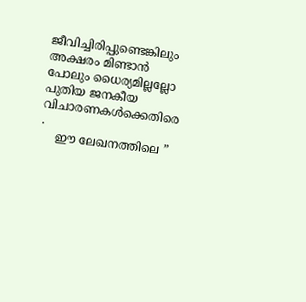ജീവിച്ചിരിപ്പുണ്ടെങ്കിലും അക്ഷരം മിണ്ടാന്‍ പോലും ധൈര്യമില്ലല്ലോ പുതിയ ജനകീയ വിചാരണകള്‍ക്കെതിരെ .
    ഈ ലേഖനത്തിലെ ”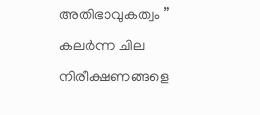അതിഭാവുകത്വം ” കലര്‍ന്ന ചില നിരീക്ഷണങ്ങളെ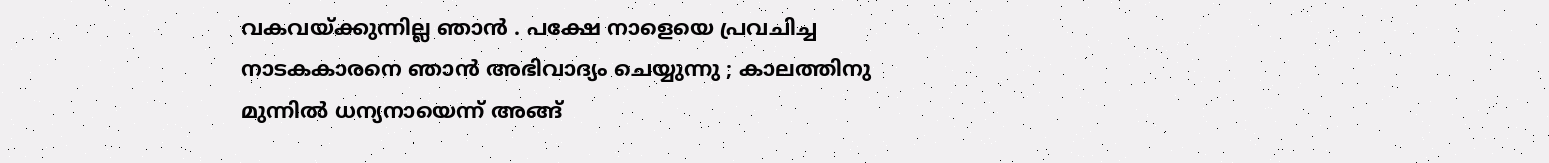വകവയ്ക്കുന്നില്ല ഞാന്‍ . പക്ഷേ നാളെയെ പ്രവചിച്ച നാടകകാരനെ ഞാന്‍ അഭിവാദ്യം ചെയ്യുന്നു ; കാലത്തിനു മുന്നില്‍ ധന്യനായെന്ന് അങ്ങ്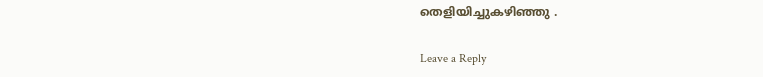തെളിയിച്ചുകഴിഞ്ഞു .

Leave a Reply